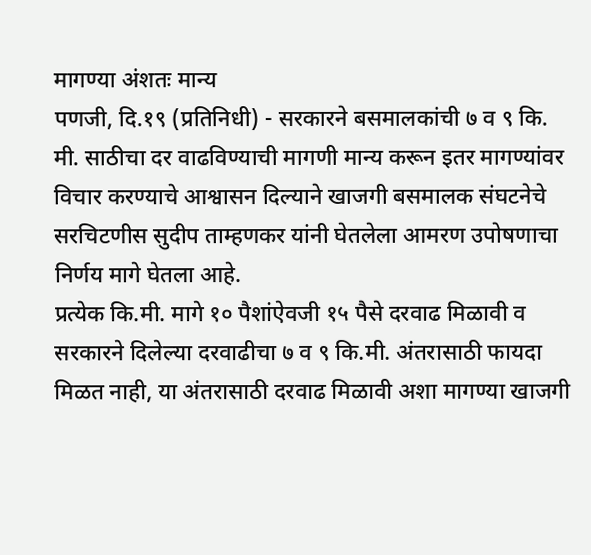मागण्या अंशतः मान्य
पणजी, दि.१९ (प्रतिनिधी) - सरकारने बसमालकांची ७ व ९ कि. मी. साठीचा दर वाढविण्याची मागणी मान्य करून इतर मागण्यांवर विचार करण्याचे आश्वासन दिल्याने खाजगी बसमालक संघटनेचे सरचिटणीस सुदीप ताम्हणकर यांनी घेतलेला आमरण उपोषणाचा निर्णय मागे घेतला आहे.
प्रत्येक कि.मी. मागे १० पैशांऐवजी १५ पैसे दरवाढ मिळावी व सरकारने दिलेल्या दरवाढीचा ७ व ९ कि.मी. अंतरासाठी फायदा मिळत नाही, या अंतरासाठी दरवाढ मिळावी अशा मागण्या खाजगी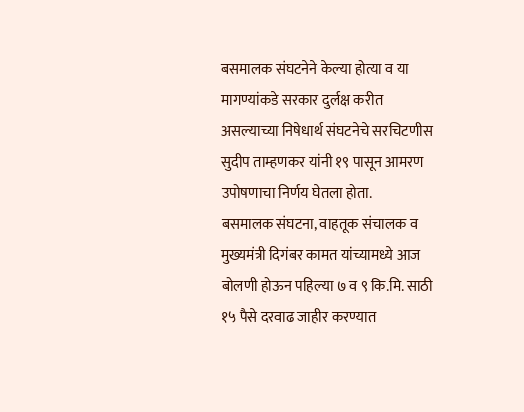बसमालक संघटनेने केल्या होत्या व या मागण्यांकडे सरकार दुर्लक्ष करीत असल्याच्या निषेधार्थ संघटनेचे सरचिटणीस सुदीप ताम्हणकर यांनी १९ पासून आमरण उपोषणाचा निर्णय घेतला होता.
बसमालक संघटना, वाहतूक संचालक व मुख्यमंत्री दिगंबर कामत यांच्यामध्ये आज बोलणी होऊन पहिल्या ७ व ९ कि.मि. साठी १५ पैसे दरवाढ जाहीर करण्यात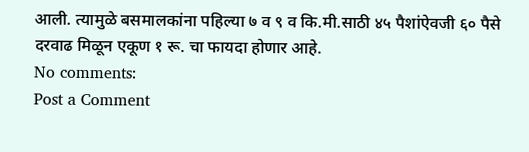आली. त्यामुळे बसमालकांना पहिल्या ७ व ९ व कि.मी.साठी ४५ पैशांऐवजी ६० पैसे दरवाढ मिळून एकूण १ रू. चा फायदा होणार आहे.
No comments:
Post a Comment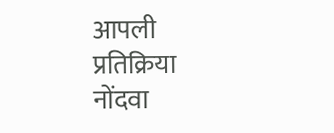आपली प्रतिक्रिया नोंदवा